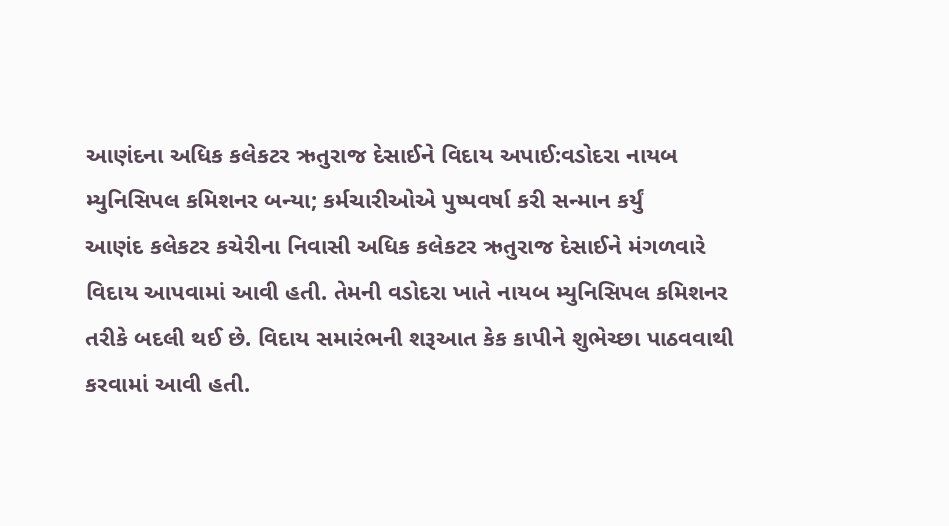આણંદના અધિક કલેકટર ઋતુરાજ દેસાઈને વિદાય અપાઈ:વડોદરા નાયબ મ્યુનિસિપલ કમિશનર બન્યા; કર્મચારીઓએ પુષ્પવર્ષા કરી સન્માન કર્યું
આણંદ કલેકટર કચેરીના નિવાસી અધિક કલેકટર ઋતુરાજ દેસાઈને મંગળવારે વિદાય આપવામાં આવી હતી. તેમની વડોદરા ખાતે નાયબ મ્યુનિસિપલ કમિશનર તરીકે બદલી થઈ છે. વિદાય સમારંભની શરૂઆત કેક કાપીને શુભેચ્છા પાઠવવાથી કરવામાં આવી હતી.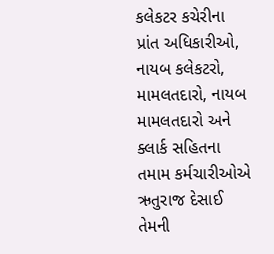કલેકટર કચેરીના પ્રાંત અધિકારીઓ, નાયબ કલેકટરો, મામલતદારો, નાયબ મામલતદારો અને ક્લાર્ક સહિતના તમામ કર્મચારીઓએ ઋતુરાજ દેસાઈ તેમની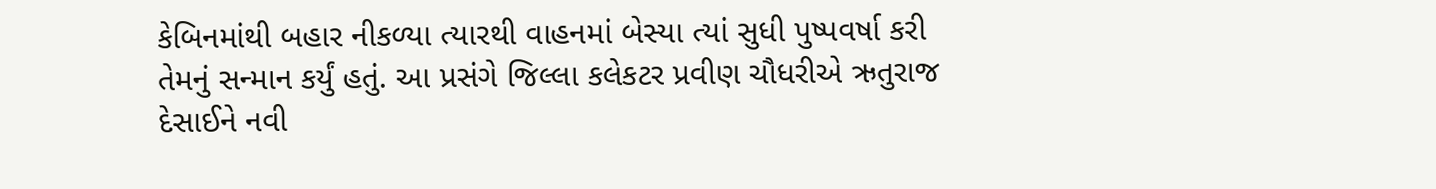કેબિનમાંથી બહાર નીકળ્યા ત્યારથી વાહનમાં બેસ્યા ત્યાં સુધી પુષ્પવર્ષા કરી તેમનું સન્માન કર્યું હતું. આ પ્રસંગે જિલ્લા કલેકટર પ્રવીણ ચૌધરીએ ઋતુરાજ દેસાઈને નવી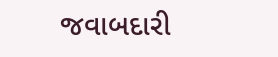જવાબદારી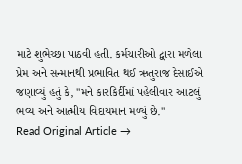માટે શુભેચ્છા પાઠવી હતી. કર્મચારીઓ દ્વારા મળેલા પ્રેમ અને સન્માનથી પ્રભાવિત થઈ ઋતુરાજ દેસાઈએ જણાવ્યું હતું કે, "મને કારકિર્દીમાં પહેલીવાર આટલું ભવ્ય અને આત્મીય વિદાયમાન મળ્યું છે."
Read Original Article →